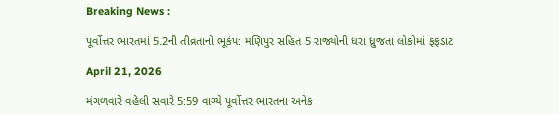Breaking News :

પૂર્વોત્તર ભારતમાં 5.2ની તીવ્રતાનો ભૂકંપ: મણિપુર સહિત 5 રાજ્યોની ધરા ધ્રુજતા લોકોમાં ફફડાટ

April 21, 2026

મંગળવારે વહેલી સવારે 5:59 વાગ્યે પૂર્વોત્તર ભારતના અનેક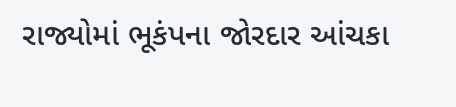રાજ્યોમાં ભૂકંપના જોરદાર આંચકા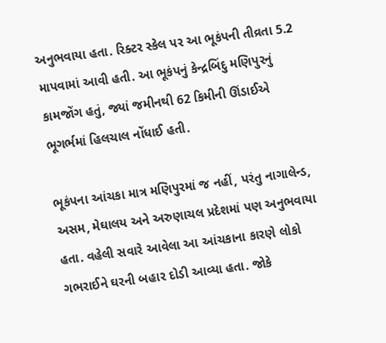અનુભવાયા હતા. રિક્ટર સ્કેલ પર આ ભૂકંપની તીવ્રતા 5.2 માપવામાં આવી હતી. આ ભૂકંપનું કેન્દ્રબિંદુ મણિપુરનું કામજોંગ હતું, જ્યાં જમીનથી 62 કિમીની ઊંડાઈએ ભૂગર્ભમાં હિલચાલ નોંધાઈ હતી.

ભૂકંપના આંચકા માત્ર મણિપુરમાં જ નહીં, પરંતુ નાગાલેન્ડ, અસમ, મેઘાલય અને અરુણાચલ પ્રદેશમાં પણ અનુભવાયા હતા. વહેલી સવારે આવેલા આ આંચકાના કારણે લોકો ગભરાઈને ઘરની બહાર દોડી આવ્યા હતા. જોકે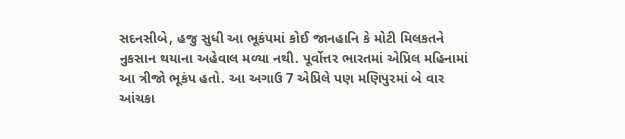સદનસીબે, હજુ સુધી આ ભૂકંપમાં કોઈ જાનહાનિ કે મોટી મિલકતને નુકસાન થયાના અહેવાલ મળ્યા નથી. પૂર્વોત્તર ભારતમાં એપ્રિલ મહિનામાં આ ત્રીજો ભૂકંપ હતો. આ અગાઉ 7 એપ્રિલે પણ મણિપુરમાં બે વાર આંચકા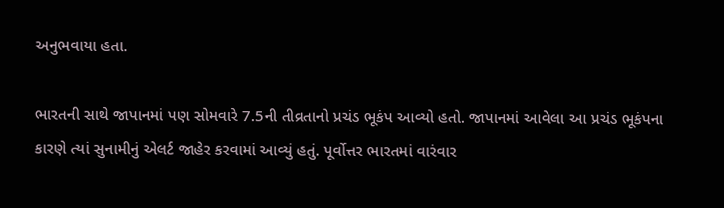અનુભવાયા હતા.

ભારતની સાથે જાપાનમાં પણ સોમવારે 7.5ની તીવ્રતાનો પ્રચંડ ભૂકંપ આવ્યો હતો. જાપાનમાં આવેલા આ પ્રચંડ ભૂકંપના કારણે ત્યાં સુનામીનું એલર્ટ જાહેર કરવામાં આવ્યું હતું. પૂર્વોત્તર ભારતમાં વારંવાર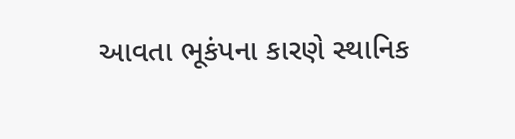આવતા ભૂકંપના કારણે સ્થાનિક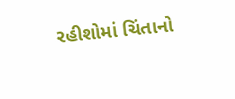રહીશોમાં ચિંતાનો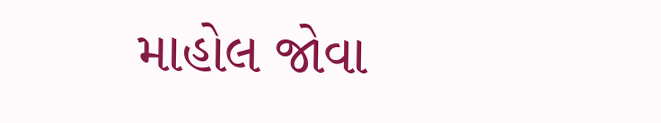માહોલ જોવા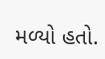મળ્યો હતો.